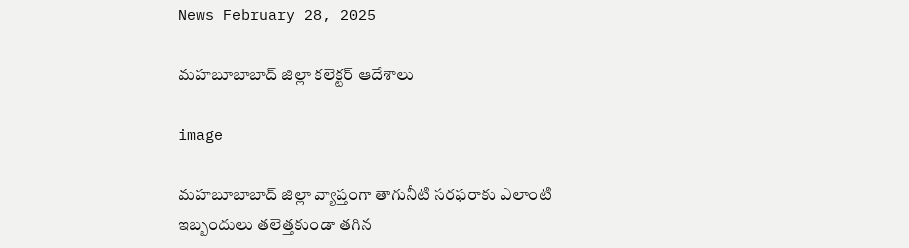News February 28, 2025

మహబూబాబాద్ జిల్లా కలెక్టర్ ఆదేశాలు

image

మహబూబాబాద్ జిల్లా వ్యాప్తంగా తాగునీటి సరఫరాకు ఎలాంటి ఇబ్బందులు తలెత్తకుండా తగిన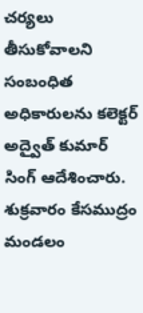చర్యలు తీసుకోవాలని సంబంధిత అధికారులను కలెక్టర్ అద్వైత్ కుమార్ సింగ్ ఆదేశించారు. శుక్రవారం కేసముద్రం మండలం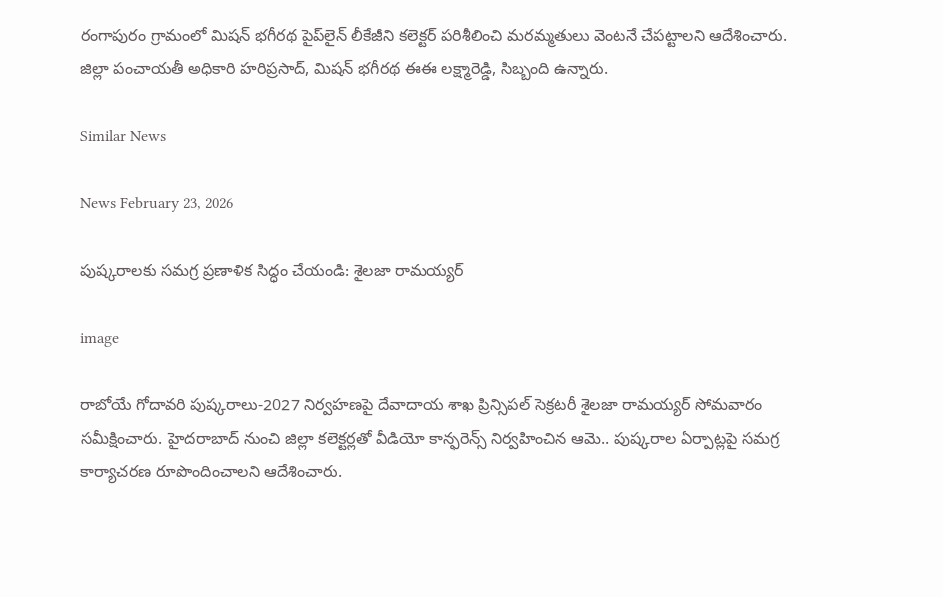రంగాపురం గ్రామంలో మిషన్ భగీరథ పైప్‌లైన్ లీకేజీని కలెక్టర్ పరిశీలించి మరమ్మతులు వెంటనే చేపట్టాలని ఆదేశించారు. జిల్లా పంచాయతీ అధికారి హరిప్రసాద్, మిషన్ భగీరథ ఈఈ లక్ష్మారెడ్డి, సిబ్బంది ఉన్నారు.

Similar News

News February 23, 2026

పుష్కరాలకు సమగ్ర ప్రణాళిక సిద్ధం చేయండి: శైలజా రామయ్యర్

image

రాబోయే గోదావరి పుష్కరాలు-2027 నిర్వహణపై దేవాదాయ శాఖ ప్రిన్సిపల్ సెక్రటరీ శైలజా రామయ్యర్ సోమవారం సమీక్షించారు. హైదరాబాద్ నుంచి జిల్లా కలెక్టర్లతో వీడియో కాన్ఫరెన్స్ నిర్వహించిన ఆమె.. పుష్కరాల ఏర్పాట్లపై సమగ్ర కార్యాచరణ రూపొందించాలని ఆదేశించారు.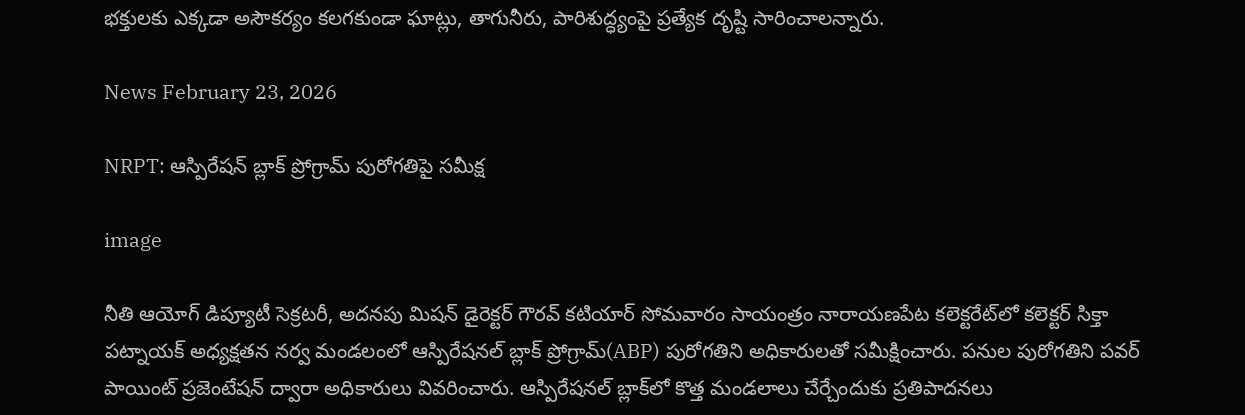భక్తులకు ఎక్కడా అసౌకర్యం కలగకుండా ఘాట్లు, తాగునీరు, పారిశుద్ధ్యంపై ప్రత్యేక దృష్టి సారించాలన్నారు.

News February 23, 2026

NRPT: ఆస్పిరేషన్ బ్లాక్ ప్రోగ్రామ్ పురోగతిపై సమీక్ష

image

నీతి ఆయోగ్ డిప్యూటీ సెక్రటరీ, అదనపు మిషన్ డైరెక్టర్ గౌరవ్ కటియార్ సోమవారం సాయంత్రం నారాయణపేట కలెక్టరేట్‌లో కలెక్టర్ సిక్తా పట్నాయక్ అధ్యక్షతన నర్వ మండలంలో ఆస్పిరేషనల్ బ్లాక్ ప్రోగ్రామ్(ABP) పురోగతిని అధికారులతో సమీక్షించారు. పనుల పురోగతిని పవర్ పాయింట్ ప్రజెంటేషన్ ద్వారా అధికారులు వివరించారు. ఆస్పిరేషనల్ బ్లాక్‌లో కొత్త మండలాలు చేర్చేందుకు ప్రతిపాదనలు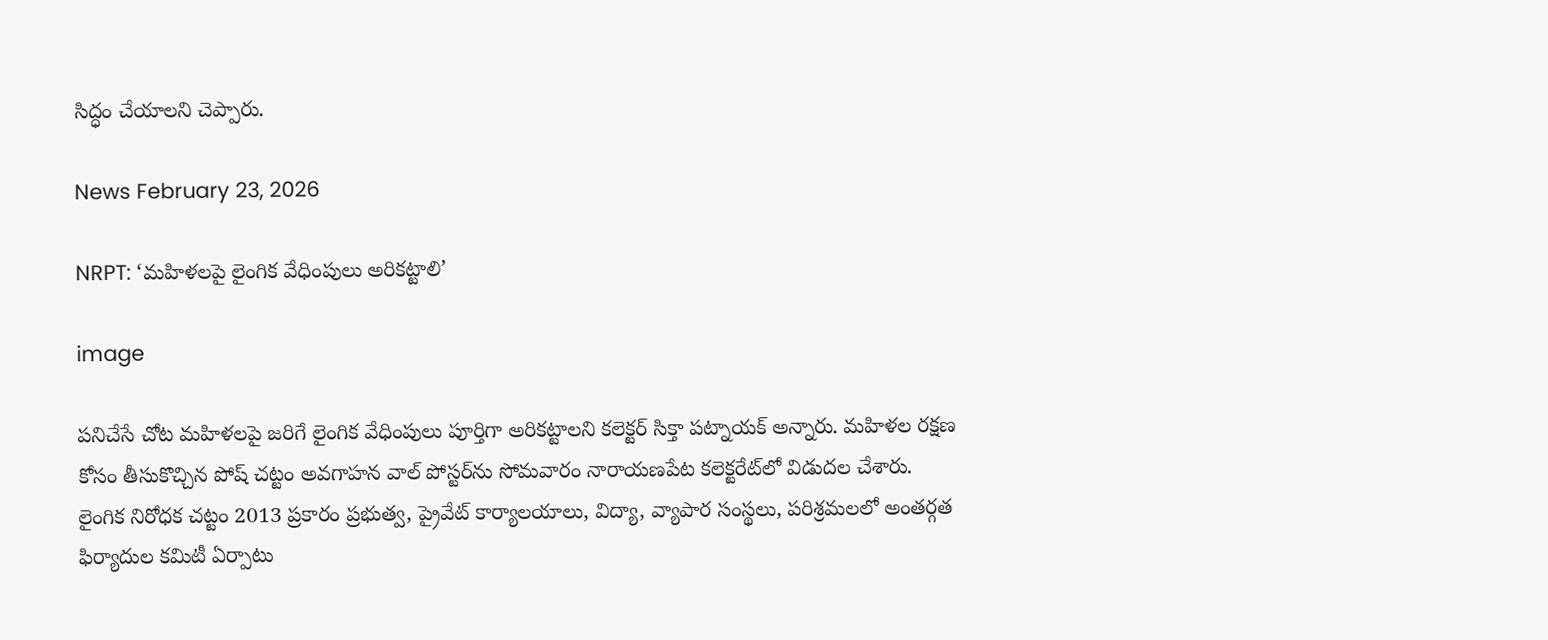సిద్ధం చేయాలని చెప్పారు.

News February 23, 2026

NRPT: ‘మహిళలపై లైంగిక వేధింపులు అరికట్టాలి’

image

పనిచేసే చోట మహిళలపై జరిగే లైంగిక వేధింపులు పూర్తిగా అరికట్టాలని కలెక్టర్ సిక్తా పట్నాయక్ అన్నారు. మహిళల రక్షణ కోసం తీసుకొచ్చిన పోష్ చట్టం అవగాహన వాల్ పోస్టర్‌ను సోమవారం నారాయణపేట కలెక్టరేట్‌లో విడుదల చేశారు. లైంగిక నిరోధక చట్టం 2013 ప్రకారం ప్రభుత్వ, ప్రైవేట్ కార్యాలయాలు, విద్యా, వ్యాపార సంస్థలు, పరిశ్రమలలో అంతర్గత ఫిర్యాదుల కమిటీ ఏర్పాటు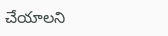చేయాలని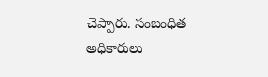చెప్పారు. సంబంధిత అధికారులు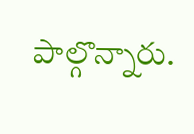పాల్గొన్నారు.